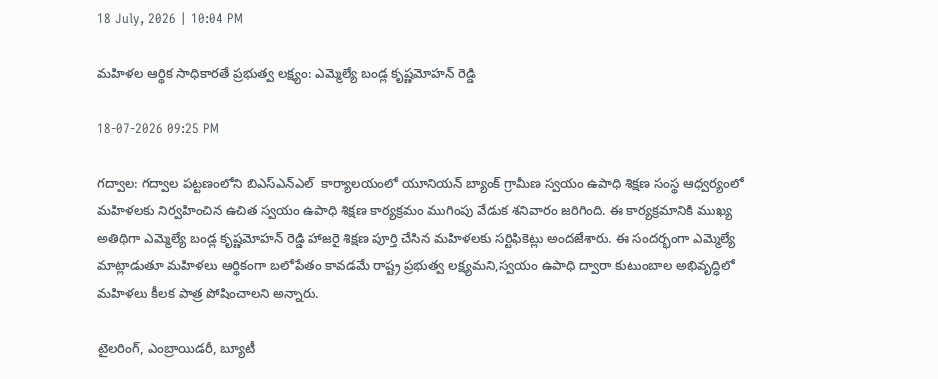18 July, 2026 | 10:04 PM

మహిళల ఆర్థిక సాధికారతే ప్రభుత్వ లక్ష్యం: ఎమ్మెల్యే బండ్ల కృష్ణమోహన్ రెడ్డి

18-07-2026 09:25 PM

గద్వాల: గద్వాల పట్టణంలోని బిఎస్ఎన్ఎల్  కార్యాలయంలో యూనియన్ బ్యాంక్ గ్రామీణ స్వయం ఉపాధి శిక్షణ సంస్థ ఆధ్వర్యంలో మహిళలకు నిర్వహించిన ఉచిత స్వయం ఉపాధి శిక్షణ కార్యక్రమం ముగింపు వేడుక శనివారం జరిగింది. ఈ కార్యక్రమానికి ముఖ్య అతిథిగా ఎమ్మెల్యే బండ్ల కృష్ణమోహన్ రెడ్డి హాజరై శిక్షణ పూర్తి చేసిన మహిళలకు సర్టిఫికెట్లు అందజేశారు. ఈ సందర్భంగా ఎమ్మెల్యే మాట్లాడుతూ మహిళలు ఆర్థికంగా బలోపేతం కావడమే రాష్ట్ర ప్రభుత్వ లక్ష్యమని,స్వయం ఉపాధి ద్వారా కుటుంబాల అభివృద్ధిలో మహిళలు కీలక పాత్ర పోషించాలని అన్నారు.

టైలరింగ్, ఎంబ్రాయిడరీ, బ్యూటీ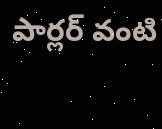పార్లర్ వంటి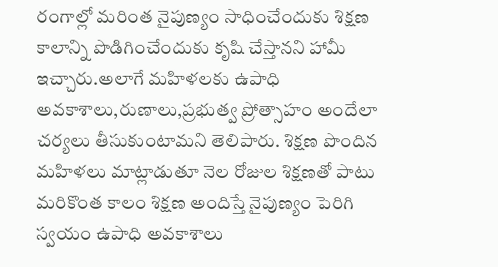రంగాల్లో మరింత నైపుణ్యం సాధించేందుకు శిక్షణ కాలాన్ని పొడిగించేందుకు కృషి చేస్తానని హామీ ఇచ్చారు.అలాగే మహిళలకు ఉపాధి అవకాశాలు,రుణాలు,ప్రభుత్వ ప్రోత్సాహం అందేలా చర్యలు తీసుకుంటామని తెలిపారు. శిక్షణ పొందిన మహిళలు మాట్లాడుతూ నెల రోజుల శిక్షణతో పాటు మరికొంత కాలం శిక్షణ అందిస్తే నైపుణ్యం పెరిగి స్వయం ఉపాధి అవకాశాలు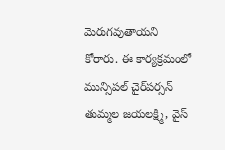మెరుగవుతాయని కోరారు. ఈ కార్యక్రమంలో మున్సిపల్ చైర్‌పర్సన్ తుమ్మల జయలక్ష్మి, వైస్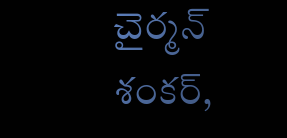చైర్మన్ శంకర్,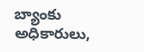బ్యాంకు అధికారులు,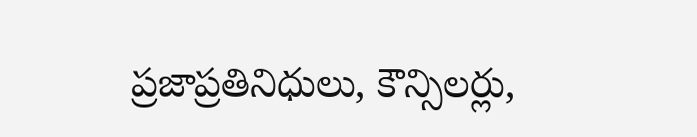ప్రజాప్రతినిధులు, కౌన్సిలర్లు,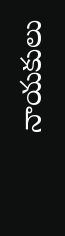నాయకులు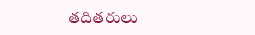తదితరులు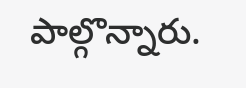పాల్గొన్నారు.